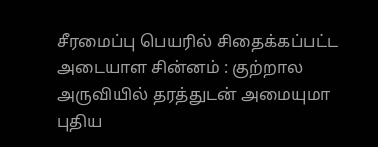சீரமைப்பு பெயரில் சிதைக்கப்பட்ட அடையாள சின்னம் : குற்றால அருவியில் தரத்துடன் அமையுமா புதிய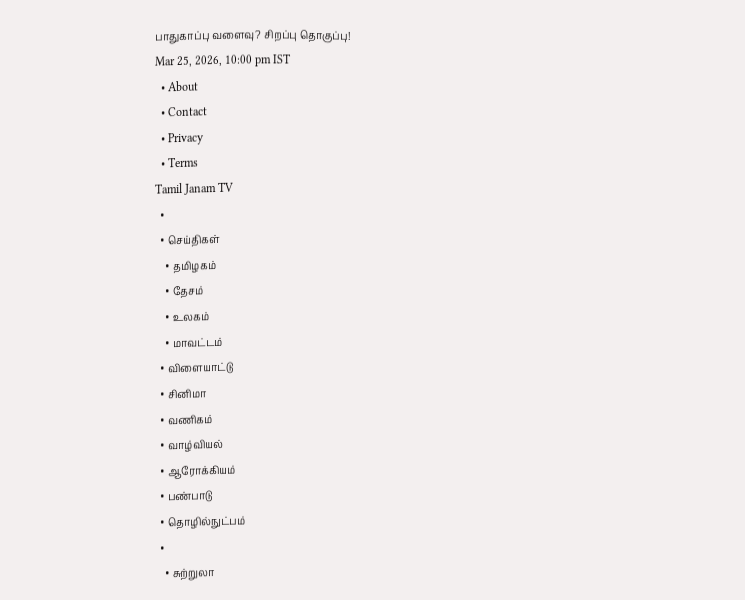பாதுகாப்பு வளைவு? சிறப்பு தொகுப்பு!
Mar 25, 2026, 10:00 pm IST
  • About
  • Contact
  • Privacy
  • Terms
Tamil Janam TV
  •
  • செய்திகள்
    • தமிழகம்
    • தேசம்
    • உலகம்
    • மாவட்டம்
  • விளையாட்டு
  • சினிமா
  • வணிகம்
  • வாழ்வியல்
  • ஆரோக்கியம்
  • பண்பாடு
  • தொழில்நுட்பம்
  •
    • சுற்றுலா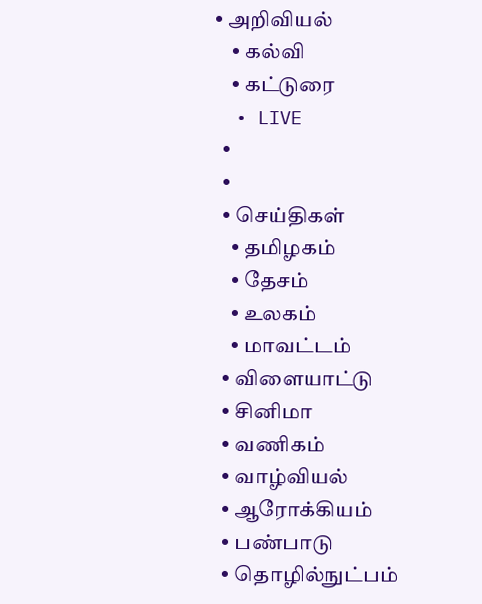• அறிவியல்
    • கல்வி
    • கட்டுரை
  • LIVE
  •
  •
  • செய்திகள்
    • தமிழகம்
    • தேசம்
    • உலகம்
    • மாவட்டம்
  • விளையாட்டு
  • சினிமா
  • வணிகம்
  • வாழ்வியல்
  • ஆரோக்கியம்
  • பண்பாடு
  • தொழில்நுட்பம்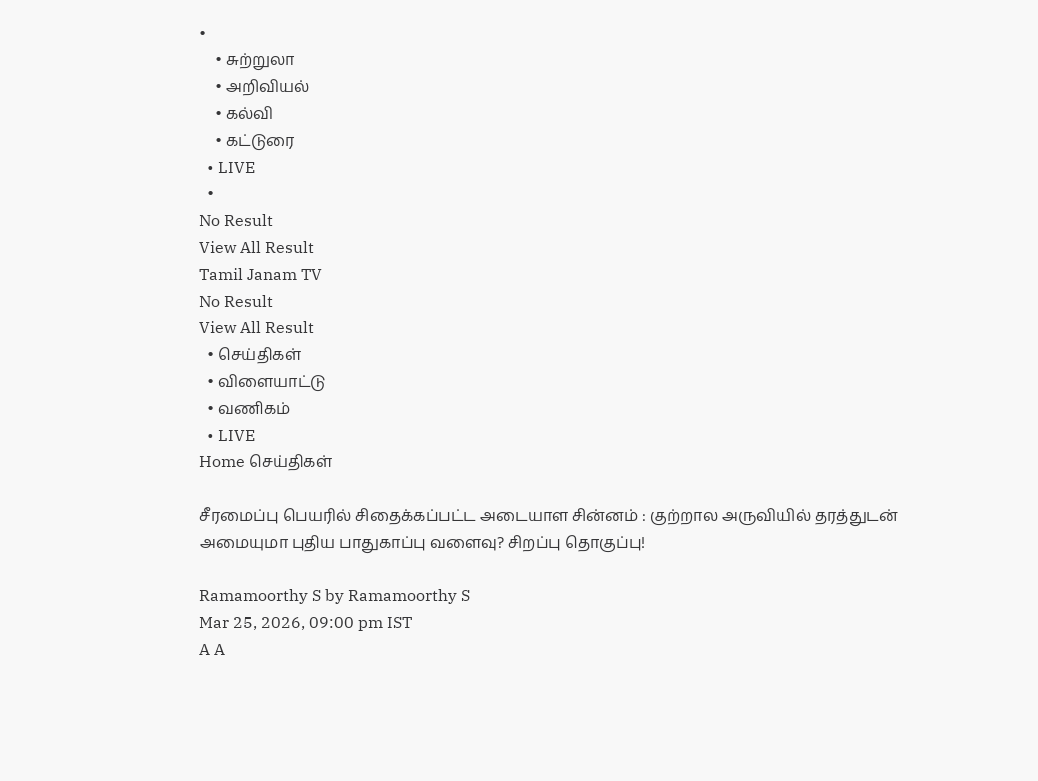•
    • சுற்றுலா
    • அறிவியல்
    • கல்வி
    • கட்டுரை
  • LIVE
  •
No Result
View All Result
Tamil Janam TV
No Result
View All Result
  • செய்திகள்
  • விளையாட்டு
  • வணிகம்
  • LIVE
Home செய்திகள்

சீரமைப்பு பெயரில் சிதைக்கப்பட்ட அடையாள சின்னம் : குற்றால அருவியில் தரத்துடன் அமையுமா புதிய பாதுகாப்பு வளைவு? சிறப்பு தொகுப்பு!

Ramamoorthy S by Ramamoorthy S
Mar 25, 2026, 09:00 pm IST
A A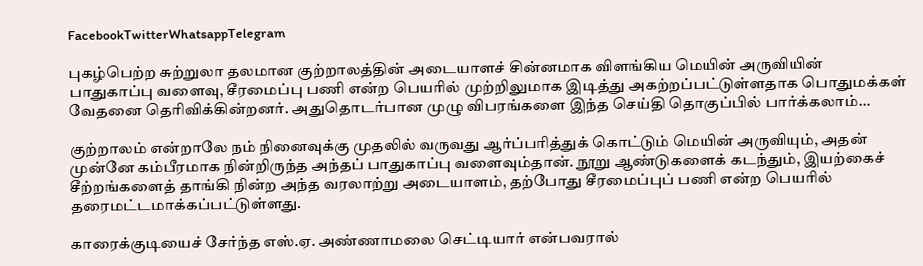FacebookTwitterWhatsappTelegram

புகழ்பெற்ற சுற்றுலா தலமான குற்றாலத்தின் அடையாளச் சின்னமாக விளங்கிய மெயின் அருவியின் பாதுகாப்பு வளைவு, சீரமைப்பு பணி என்ற பெயரில் முற்றிலுமாக இடித்து அகற்றப்பட்டுள்ளதாக பொதுமக்கள் வேதனை தெரிவிக்கின்றனர். அதுதொடர்பான முழு விபரங்களை இந்த செய்தி தொகுப்பில் பார்க்கலாம்…

குற்றாலம் என்றாலே நம் நினைவுக்கு முதலில் வருவது ஆர்ப்பரித்துக் கொட்டும் மெயின் அருவியும், அதன் முன்னே கம்பீரமாக நின்றிருந்த அந்தப் பாதுகாப்பு வளைவும்தான். நூறு ஆண்டுகளைக் கடந்தும், இயற்கைச் சீற்றங்களைத் தாங்கி நின்ற அந்த வரலாற்று அடையாளம், தற்போது சீரமைப்புப் பணி என்ற பெயரில் தரைமட்டமாக்கப்பட்டுள்ளது.

காரைக்குடியைச் சேர்ந்த எஸ்.ஏ. அண்ணாமலை செட்டியார் என்பவரால்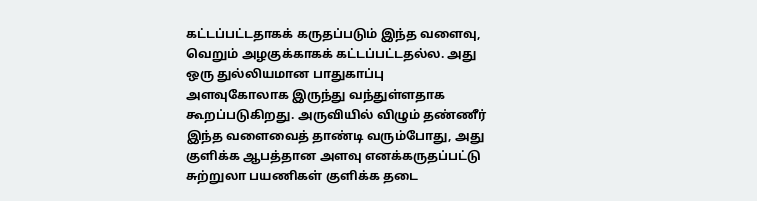கட்டப்பட்டதாகக் கருதப்படும் இந்த வளைவு, வெறும் அழகுக்காகக் கட்டப்பட்டதல்ல. அது ஒரு துல்லியமான பாதுகாப்பு அளவுகோலாக இருந்து வந்துள்ளதாக கூறப்படுகிறது. அருவியில் விழும் தண்ணீர் இந்த வளைவைத் தாண்டி வரும்போது, அது குளிக்க ஆபத்தான அளவு எனக்கருதப்பட்டு சுற்றுலா பயணிகள் குளிக்க தடை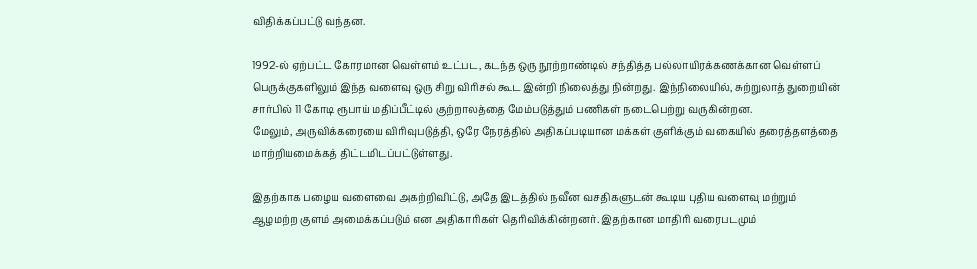விதிக்கப்பட்டு வந்தன.

1992-ல் ஏற்பட்ட கோரமான வெள்ளம் உட்பட, கடந்த ஒரு நூற்றாண்டில் சந்தித்த பல்லாயிரக்கணக்கான வெள்ளப் பெருக்குகளிலும் இந்த வளைவு ஒரு சிறு விரிசல் கூட இன்றி நிலைத்து நின்றது. இந்நிலையில், சுற்றுலாத் துறையின் சார்பில் 11 கோடி ரூபாய் மதிப்பீட்டில் குற்றாலத்தை மேம்படுத்தும் பணிகள் நடைபெற்று வருகின்றன.
மேலும், அருவிக்கரையை விரிவுபடுத்தி, ஒரே நேரத்தில் அதிகப்படியான மக்கள் குளிக்கும் வகையில் தரைத்தளத்தை மாற்றியமைக்கத் திட்டமிடப்பட்டுள்ளது.

இதற்காக பழைய வளைவை அகற்றிவிட்டு, அதே இடத்தில் நவீன வசதிகளுடன் கூடிய புதிய வளைவு மற்றும் ஆழமற்ற குளம் அமைக்கப்படும் என அதிகாரிகள் தெரிவிக்கின்றனர். இதற்கான மாதிரி வரைபடமும்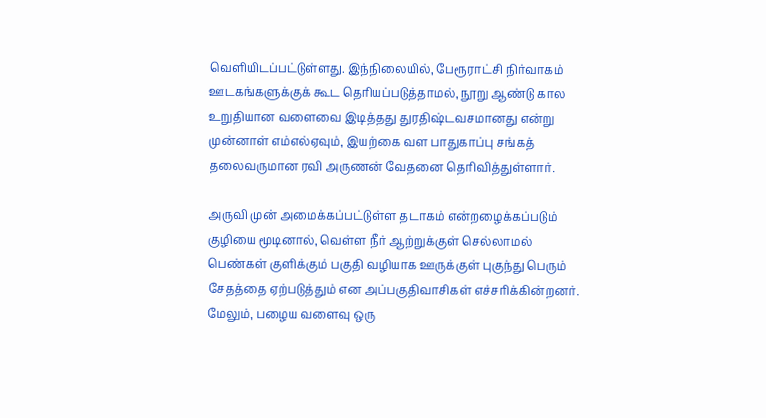வெளியிடப்பட்டுள்ளது. இந்நிலையில், பேரூராட்சி நிர்வாகம் ஊடகங்களுக்குக் கூட தெரியப்படுத்தாமல், நூறு ஆண்டு கால உறுதியான வளைவை இடித்தது துரதிஷ்டவசமானது என்று முன்னாள் எம்எல்ஏவும், இயற்கை வள பாதுகாப்பு சங்கத் தலைவருமான ரவி அருணன் வேதனை தெரிவித்துள்ளார்.

அருவி முன் அமைக்கப்பட்டுள்ள தடாகம் என்றழைக்கப்படும் குழியை மூடினால், வெள்ள நீர் ஆற்றுக்குள் செல்லாமல் பெண்கள் குளிக்கும் பகுதி வழியாக ஊருக்குள் புகுந்து பெரும் சேதத்தை ஏற்படுத்தும் என அப்பகுதிவாசிகள் எச்சரிக்கின்றனர். மேலும், பழைய வளைவு ஒரு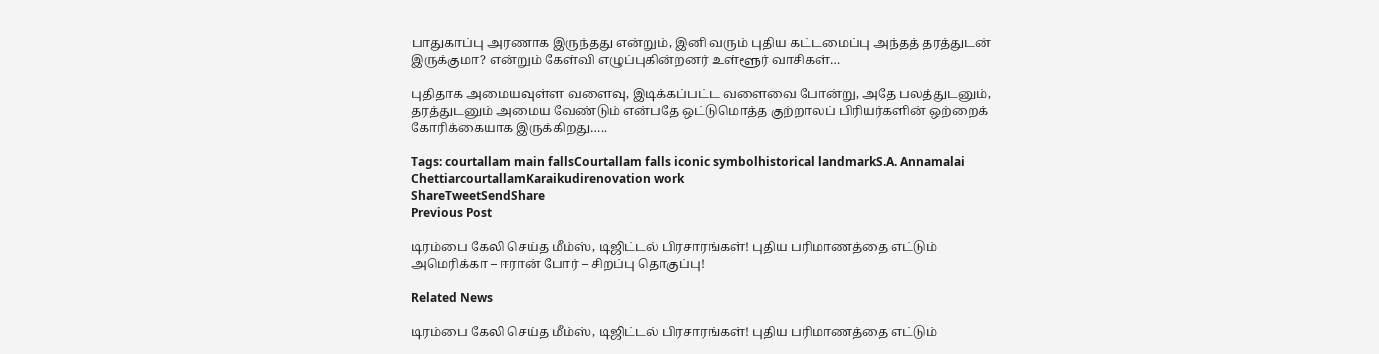பாதுகாப்பு அரணாக இருந்தது என்றும், இனி வரும் புதிய கட்டமைப்பு அந்தத் தரத்துடன் இருக்குமா? என்றும் கேள்வி எழுப்புகின்றனர் உள்ளூர் வாசிகள்…

புதிதாக அமையவுள்ள வளைவு, இடிக்கப்பட்ட வளைவை போன்று, அதே பலத்துடனும், தரத்துடனும் அமைய வேண்டும் என்பதே ஒட்டுமொத்த குற்றாலப் பிரியர்களின் ஒற்றைக் கோரிக்கையாக இருக்கிறது…..

Tags: courtallam main fallsCourtallam falls iconic symbolhistorical landmarkS.A. Annamalai ChettiarcourtallamKaraikudirenovation work
ShareTweetSendShare
Previous Post

டிரம்பை கேலி செய்த மீம்ஸ், டிஜிட்டல் பிரசாரங்கள்! புதிய பரிமாணத்தை எட்டும் அமெரிக்கா – ஈரான் போர் – சிறப்பு தொகுப்பு!

Related News

டிரம்பை கேலி செய்த மீம்ஸ், டிஜிட்டல் பிரசாரங்கள்! புதிய பரிமாணத்தை எட்டும்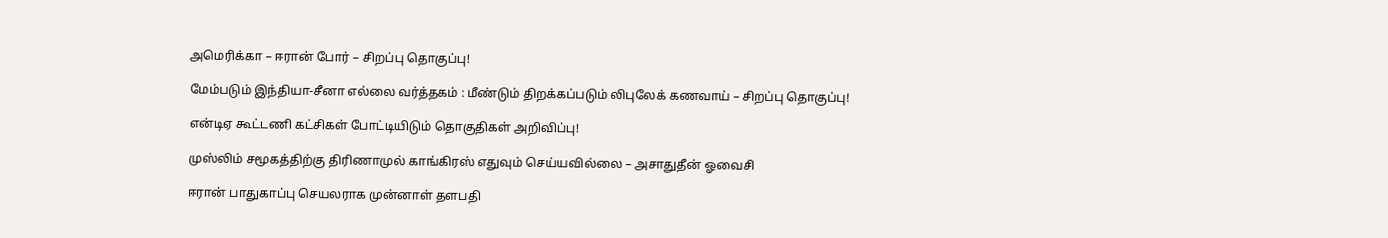அமெரிக்கா – ஈரான் போர் – சிறப்பு தொகுப்பு!

மேம்படும் இந்தியா-சீனா எல்லை வர்த்தகம் : மீண்டும் திறக்கப்படும் லிபுலேக் கணவாய் – சிறப்பு தொகுப்பு!

என்டிஏ கூட்டணி கட்சிகள் போட்டியிடும் தொகுதிகள் அறிவிப்பு!

முஸ்லிம் சமூகத்திற்கு திரிணாமுல் காங்கிரஸ் எதுவும் செய்யவில்லை – அசாதுதீன் ஓவைசி

ஈரான் பாதுகாப்பு செயலராக முன்னாள் தளபதி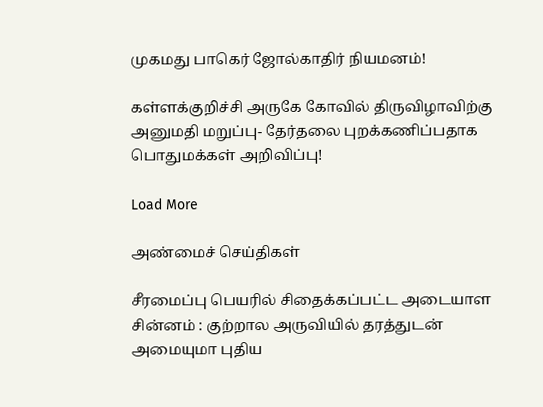முகமது பாகெர் ஜோல்காதிர் நியமனம்!

கள்ளக்குறிச்சி அருகே கோவில் திருவிழாவிற்கு அனுமதி மறுப்பு- தேர்தலை புறக்கணிப்பதாக பொதுமக்கள் அறிவிப்பு!

Load More

அண்மைச் செய்திகள்

சீரமைப்பு பெயரில் சிதைக்கப்பட்ட அடையாள சின்னம் : குற்றால அருவியில் தரத்துடன் அமையுமா புதிய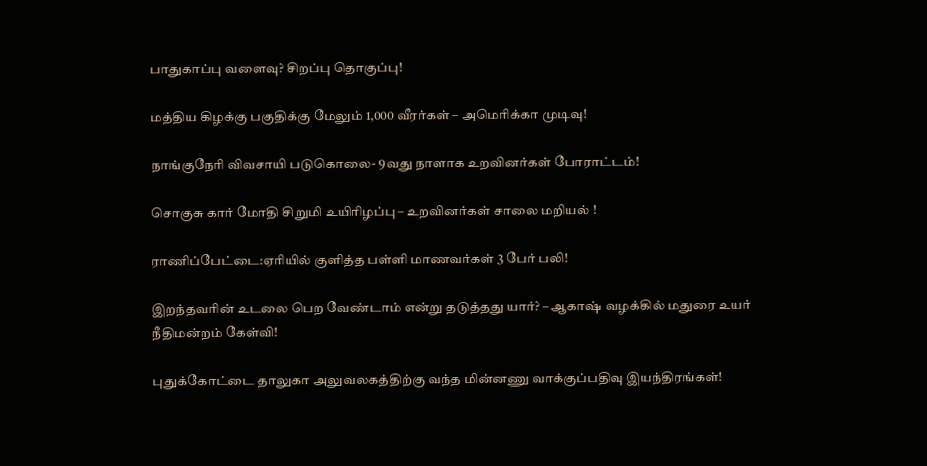பாதுகாப்பு வளைவு? சிறப்பு தொகுப்பு!

மத்திய கிழக்கு பகுதிக்கு மேலும் 1,000 வீரர்கள் – அமெரிக்கா முடிவு!

நாங்குநேரி விவசாயி படுகொலை- 9வது நாளாக உறவினர்கள் போராட்டம்!

சொகுசு கார் மோதி சிறுமி உயிரிழப்பு – உறவினர்கள் சாலை மறியல் !

ராணிப்பேட்டை:ஏரியில் குளித்த பள்ளி மாணவர்கள் 3 பேர் பலி!

இறந்தவரின் உடலை பெற வேண்டாம் என்று தடுத்தது யார்? – ஆகாஷ் வழக்கில் மதுரை உயர் நீதிமன்றம் கேள்வி!

புதுக்கோட்டை தாலுகா அலுவலகத்திற்கு வந்த மின்னணு வாக்குப்பதிவு இயந்திரங்கள்!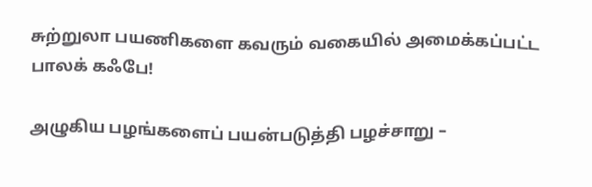சுற்றுலா பயணிகளை கவரும் வகையில் அமைக்கப்பட்ட பாலக் கஃபே!

அழுகிய பழங்களைப் பயன்படுத்தி பழச்சாறு –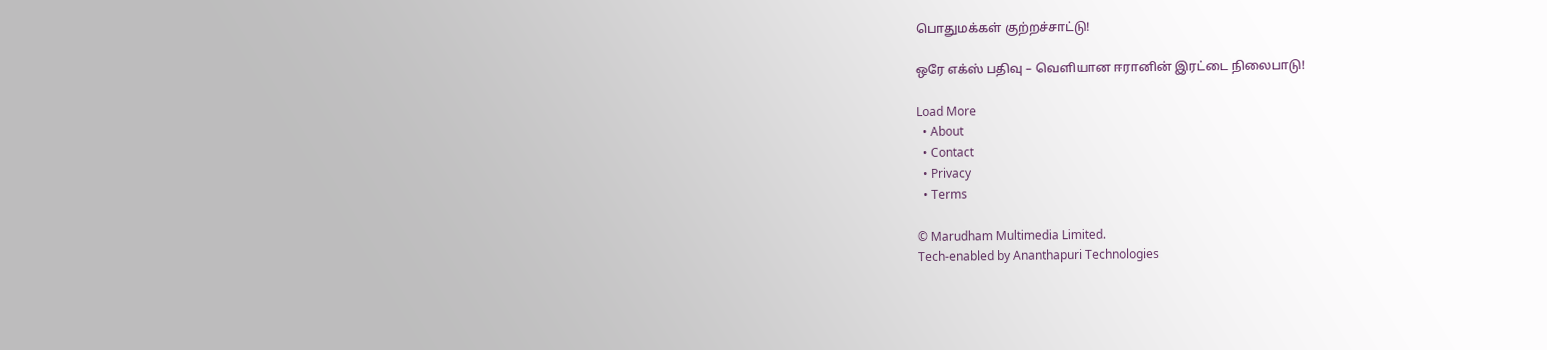பொதுமக்கள் குற்றச்சாட்டு!

ஒரே எக்ஸ் பதிவு – வெளியான ஈரானின் இரட்டை நிலைபாடு!

Load More
  • About
  • Contact
  • Privacy
  • Terms

© Marudham Multimedia Limited.
Tech-enabled by Ananthapuri Technologies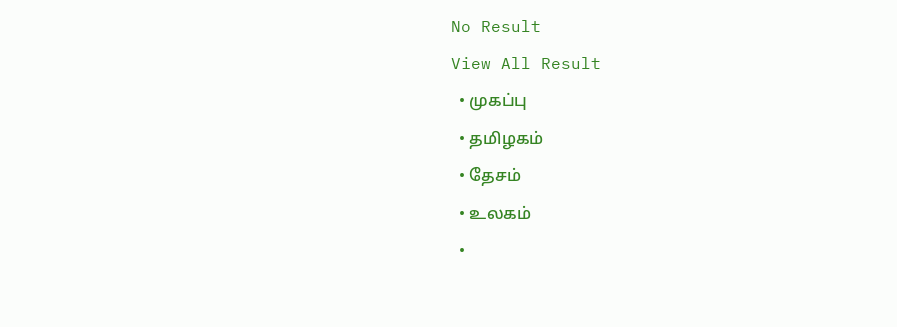No Result
View All Result
  • முகப்பு
  • தமிழகம்
  • தேசம்
  • உலகம்
  •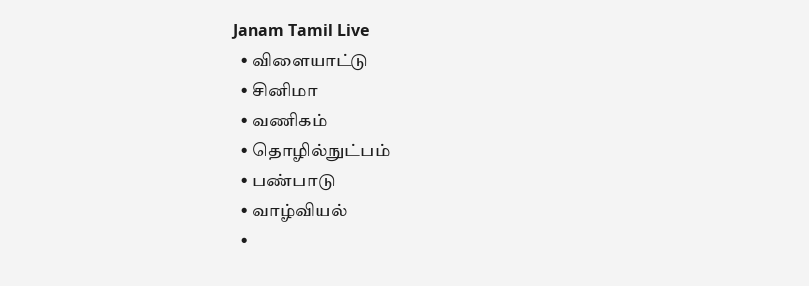Janam Tamil Live
  • விளையாட்டு
  • சினிமா
  • வணிகம்
  • தொழில்நுட்பம்
  • பண்பாடு
  • வாழ்வியல்
  •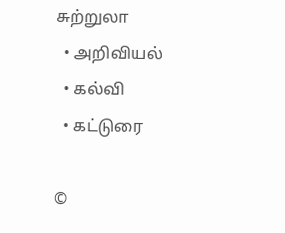சுற்றுலா
  • அறிவியல்
  • கல்வி
  • கட்டுரை

©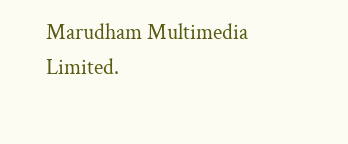Marudham Multimedia Limited.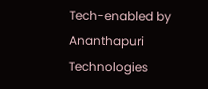Tech-enabled by Ananthapuri Technologies